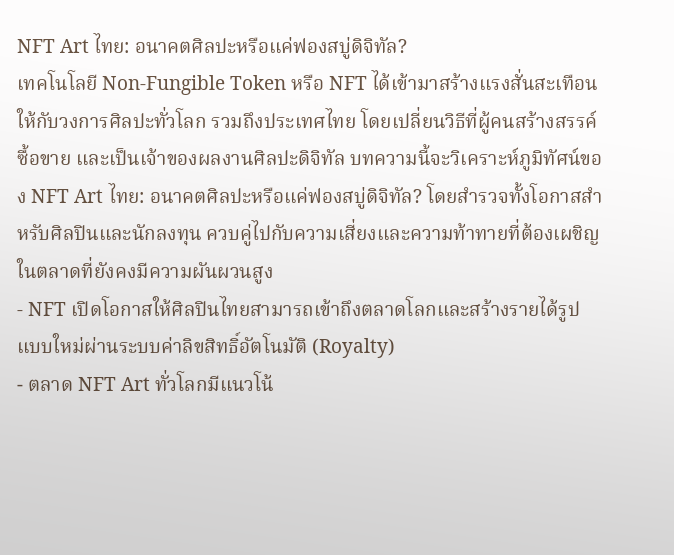NFT Art ไทย: อนาคตศิลปะหรือแค่ฟองสบู่ดิจิทัล?
เทคโนโลยี Non-Fungible Token หรือ NFT ได้เข้ามาสร้างแรงสั่นสะเทือนให้กับวงการศิลปะทั่วโลก รวมถึงประเทศไทย โดยเปลี่ยนวิธีที่ผู้คนสร้างสรรค์ ซื้อขาย และเป็นเจ้าของผลงานศิลปะดิจิทัล บทความนี้จะวิเคราะห์ภูมิทัศน์ของ NFT Art ไทย: อนาคตศิลปะหรือแค่ฟองสบู่ดิจิทัล? โดยสำรวจทั้งโอกาสสำหรับศิลปินและนักลงทุน ควบคู่ไปกับความเสี่ยงและความท้าทายที่ต้องเผชิญในตลาดที่ยังคงมีความผันผวนสูง
- NFT เปิดโอกาสให้ศิลปินไทยสามารถเข้าถึงตลาดโลกและสร้างรายได้รูปแบบใหม่ผ่านระบบค่าลิขสิทธิ์อัตโนมัติ (Royalty)
- ตลาด NFT Art ทั่วโลกมีแนวโน้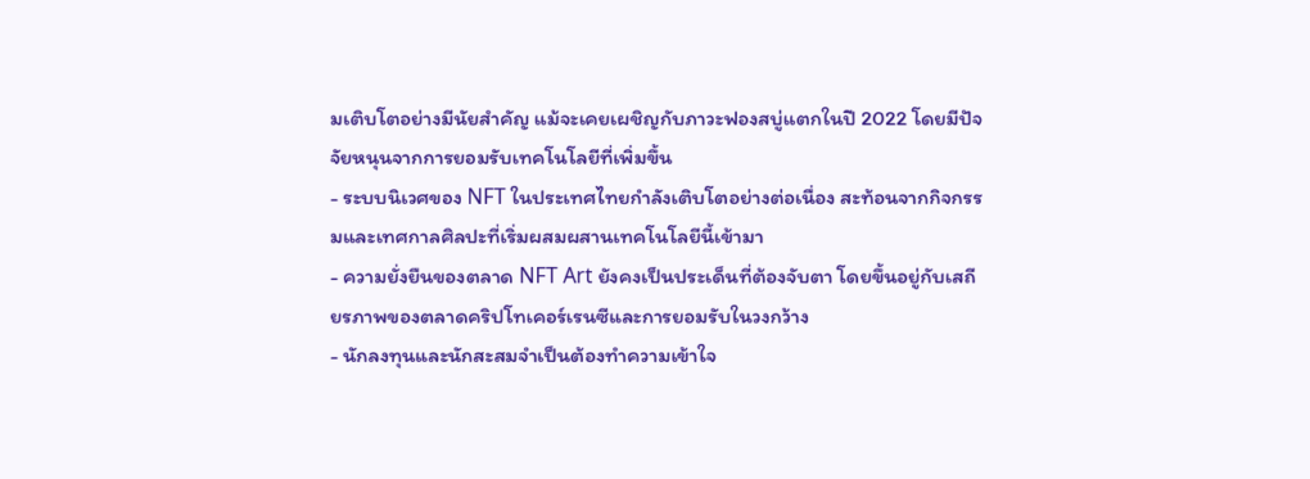มเติบโตอย่างมีนัยสำคัญ แม้จะเคยเผชิญกับภาวะฟองสบู่แตกในปี 2022 โดยมีปัจจัยหนุนจากการยอมรับเทคโนโลยีที่เพิ่มขึ้น
- ระบบนิเวศของ NFT ในประเทศไทยกำลังเติบโตอย่างต่อเนื่อง สะท้อนจากกิจกรรมและเทศกาลศิลปะที่เริ่มผสมผสานเทคโนโลยีนี้เข้ามา
- ความยั่งยืนของตลาด NFT Art ยังคงเป็นประเด็นที่ต้องจับตา โดยขึ้นอยู่กับเสถียรภาพของตลาดคริปโทเคอร์เรนซีและการยอมรับในวงกว้าง
- นักลงทุนและนักสะสมจำเป็นต้องทำความเข้าใจ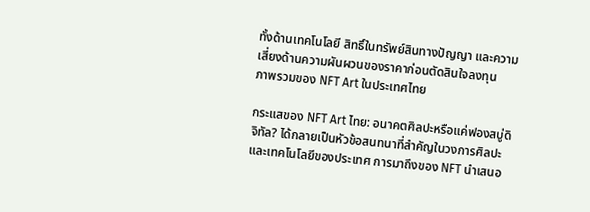ทั้งด้านเทคโนโลยี สิทธิ์ในทรัพย์สินทางปัญญา และความเสี่ยงด้านความผันผวนของราคาก่อนตัดสินใจลงทุน
ภาพรวมของ NFT Art ในประเทศไทย

กระแสของ NFT Art ไทย: อนาคตศิลปะหรือแค่ฟองสบู่ดิจิทัล? ได้กลายเป็นหัวข้อสนทนาที่สำคัญในวงการศิลปะและเทคโนโลยีของประเทศ การมาถึงของ NFT นำเสนอ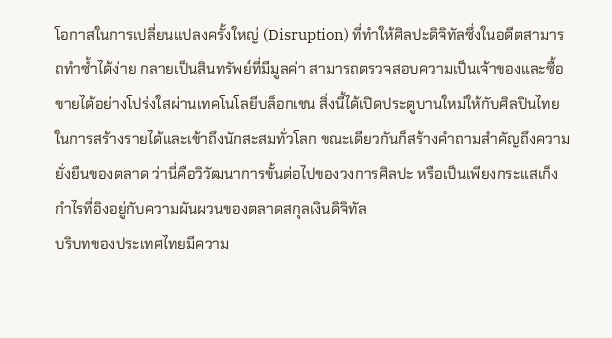โอกาสในการเปลี่ยนแปลงครั้งใหญ่ (Disruption) ที่ทำให้ศิลปะดิจิทัลซึ่งในอดีตสามารถทำซ้ำได้ง่าย กลายเป็นสินทรัพย์ที่มีมูลค่า สามารถตรวจสอบความเป็นเจ้าของและซื้อขายได้อย่างโปร่งใสผ่านเทคโนโลยีบล็อกเชน สิ่งนี้ได้เปิดประตูบานใหม่ให้กับศิลปินไทยในการสร้างรายได้และเข้าถึงนักสะสมทั่วโลก ขณะเดียวกันก็สร้างคำถามสำคัญถึงความยั่งยืนของตลาด ว่านี่คือวิวัฒนาการขั้นต่อไปของวงการศิลปะ หรือเป็นเพียงกระแสเก็งกำไรที่อิงอยู่กับความผันผวนของตลาดสกุลเงินดิจิทัล
บริบทของประเทศไทยมีความ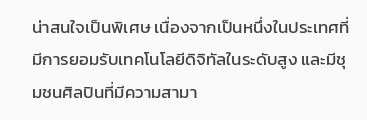น่าสนใจเป็นพิเศษ เนื่องจากเป็นหนึ่งในประเทศที่มีการยอมรับเทคโนโลยีดิจิทัลในระดับสูง และมีชุมชนศิลปินที่มีความสามา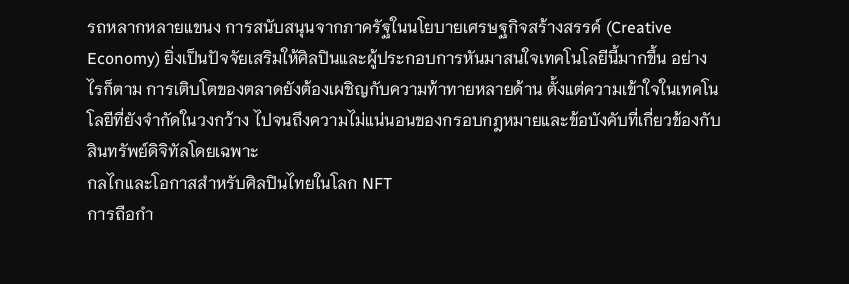รถหลากหลายแขนง การสนับสนุนจากภาครัฐในนโยบายเศรษฐกิจสร้างสรรค์ (Creative Economy) ยิ่งเป็นปัจจัยเสริมให้ศิลปินและผู้ประกอบการหันมาสนใจเทคโนโลยีนี้มากขึ้น อย่างไรก็ตาม การเติบโตของตลาดยังต้องเผชิญกับความท้าทายหลายด้าน ตั้งแต่ความเข้าใจในเทคโนโลยีที่ยังจำกัดในวงกว้าง ไปจนถึงความไม่แน่นอนของกรอบกฎหมายและข้อบังคับที่เกี่ยวข้องกับสินทรัพย์ดิจิทัลโดยเฉพาะ
กลไกและโอกาสสำหรับศิลปินไทยในโลก NFT
การถือกำ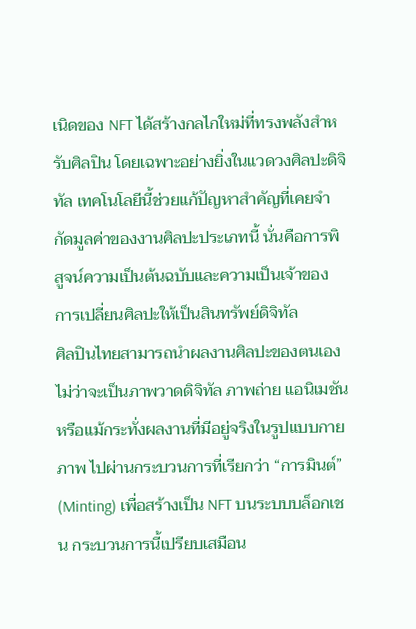เนิดของ NFT ได้สร้างกลไกใหม่ที่ทรงพลังสำหรับศิลปิน โดยเฉพาะอย่างยิ่งในแวดวงศิลปะดิจิทัล เทคโนโลยีนี้ช่วยแก้ปัญหาสำคัญที่เคยจำกัดมูลค่าของงานศิลปะประเภทนี้ นั่นคือการพิสูจน์ความเป็นต้นฉบับและความเป็นเจ้าของ
การเปลี่ยนศิลปะให้เป็นสินทรัพย์ดิจิทัล
ศิลปินไทยสามารถนำผลงานศิลปะของตนเอง ไม่ว่าจะเป็นภาพวาดดิจิทัล ภาพถ่าย แอนิเมชัน หรือแม้กระทั่งผลงานที่มีอยู่จริงในรูปแบบกายภาพ ไปผ่านกระบวนการที่เรียกว่า “การมินต์” (Minting) เพื่อสร้างเป็น NFT บนระบบบล็อกเชน กระบวนการนี้เปรียบเสมือน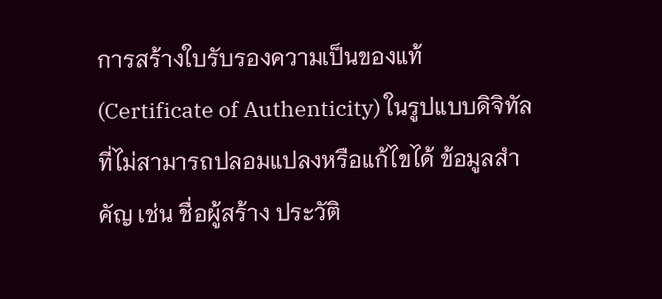การสร้างใบรับรองความเป็นของแท้ (Certificate of Authenticity) ในรูปแบบดิจิทัลที่ไม่สามารถปลอมแปลงหรือแก้ไขได้ ข้อมูลสำคัญ เช่น ชื่อผู้สร้าง ประวัติ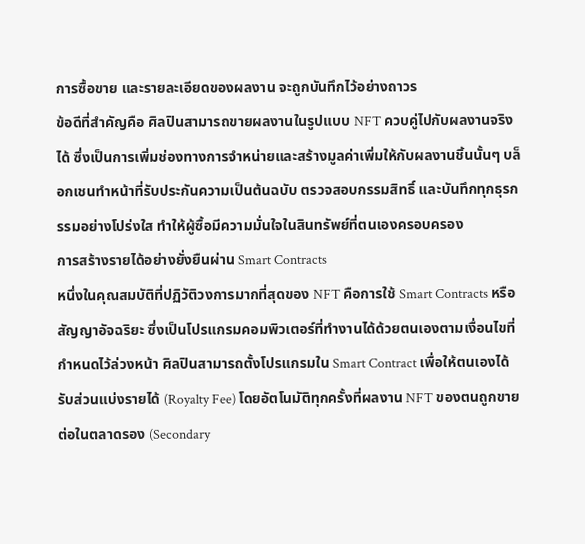การซื้อขาย และรายละเอียดของผลงาน จะถูกบันทึกไว้อย่างถาวร
ข้อดีที่สำคัญคือ ศิลปินสามารถขายผลงานในรูปแบบ NFT ควบคู่ไปกับผลงานจริงได้ ซึ่งเป็นการเพิ่มช่องทางการจำหน่ายและสร้างมูลค่าเพิ่มให้กับผลงานชิ้นนั้นๆ บล็อกเชนทำหน้าที่รับประกันความเป็นต้นฉบับ ตรวจสอบกรรมสิทธิ์ และบันทึกทุกธุรกรรมอย่างโปร่งใส ทำให้ผู้ซื้อมีความมั่นใจในสินทรัพย์ที่ตนเองครอบครอง
การสร้างรายได้อย่างยั่งยืนผ่าน Smart Contracts
หนึ่งในคุณสมบัติที่ปฏิวัติวงการมากที่สุดของ NFT คือการใช้ Smart Contracts หรือสัญญาอัจฉริยะ ซึ่งเป็นโปรแกรมคอมพิวเตอร์ที่ทำงานได้ด้วยตนเองตามเงื่อนไขที่กำหนดไว้ล่วงหน้า ศิลปินสามารถตั้งโปรแกรมใน Smart Contract เพื่อให้ตนเองได้รับส่วนแบ่งรายได้ (Royalty Fee) โดยอัตโนมัติทุกครั้งที่ผลงาน NFT ของตนถูกขายต่อในตลาดรอง (Secondary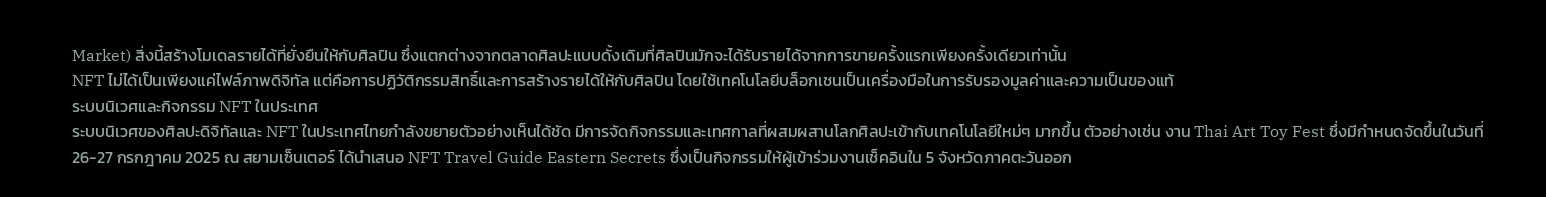Market) สิ่งนี้สร้างโมเดลรายได้ที่ยั่งยืนให้กับศิลปิน ซึ่งแตกต่างจากตลาดศิลปะแบบดั้งเดิมที่ศิลปินมักจะได้รับรายได้จากการขายครั้งแรกเพียงครั้งเดียวเท่านั้น
NFT ไม่ได้เป็นเพียงแค่ไฟล์ภาพดิจิทัล แต่คือการปฏิวัติกรรมสิทธิ์และการสร้างรายได้ให้กับศิลปิน โดยใช้เทคโนโลยีบล็อกเชนเป็นเครื่องมือในการรับรองมูลค่าและความเป็นของแท้
ระบบนิเวศและกิจกรรม NFT ในประเทศ
ระบบนิเวศของศิลปะดิจิทัลและ NFT ในประเทศไทยกำลังขยายตัวอย่างเห็นได้ชัด มีการจัดกิจกรรมและเทศกาลที่ผสมผสานโลกศิลปะเข้ากับเทคโนโลยีใหม่ๆ มากขึ้น ตัวอย่างเช่น งาน Thai Art Toy Fest ซึ่งมีกำหนดจัดขึ้นในวันที่ 26-27 กรกฎาคม 2025 ณ สยามเซ็นเตอร์ ได้นำเสนอ NFT Travel Guide Eastern Secrets ซึ่งเป็นกิจกรรมให้ผู้เข้าร่วมงานเช็คอินใน 5 จังหวัดภาคตะวันออก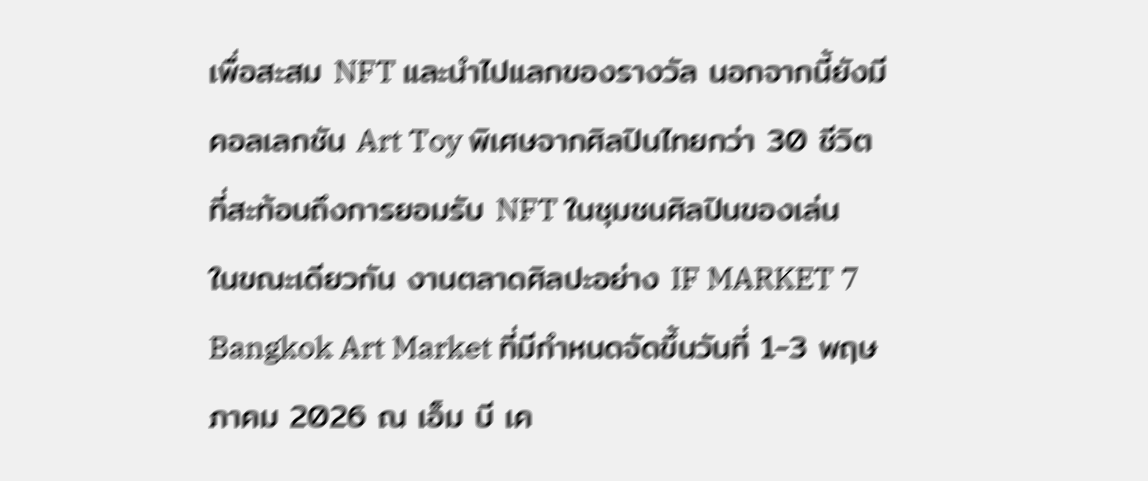เพื่อสะสม NFT และนำไปแลกของรางวัล นอกจากนี้ยังมีคอลเลกชัน Art Toy พิเศษจากศิลปินไทยกว่า 30 ชีวิต ที่สะท้อนถึงการยอมรับ NFT ในชุมชนศิลปินของเล่น
ในขณะเดียวกัน งานตลาดศิลปะอย่าง IF MARKET 7 Bangkok Art Market ที่มีกำหนดจัดขึ้นวันที่ 1-3 พฤษภาคม 2026 ณ เอ็ม บี เค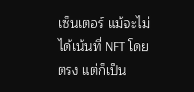เซ็นเตอร์ แม้จะไม่ได้เน้นที่ NFT โดยตรง แต่ก็เป็น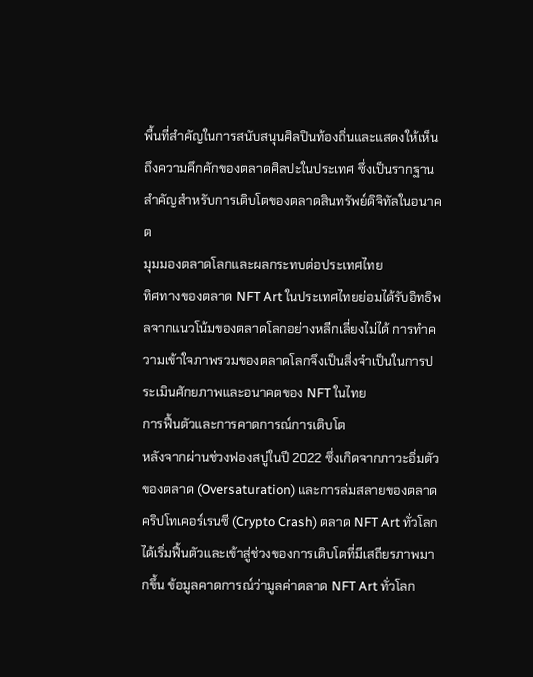พื้นที่สำคัญในการสนับสนุนศิลปินท้องถิ่นและแสดงให้เห็นถึงความคึกคักของตลาดศิลปะในประเทศ ซึ่งเป็นรากฐานสำคัญสำหรับการเติบโตของตลาดสินทรัพย์ดิจิทัลในอนาคต
มุมมองตลาดโลกและผลกระทบต่อประเทศไทย
ทิศทางของตลาด NFT Art ในประเทศไทยย่อมได้รับอิทธิพลจากแนวโน้มของตลาดโลกอย่างหลีกเลี่ยงไม่ได้ การทำความเข้าใจภาพรวมของตลาดโลกจึงเป็นสิ่งจำเป็นในการประเมินศักยภาพและอนาคตของ NFT ในไทย
การฟื้นตัวและการคาดการณ์การเติบโต
หลังจากผ่านช่วงฟองสบู่ในปี 2022 ซึ่งเกิดจากภาวะอิ่มตัวของตลาด (Oversaturation) และการล่มสลายของตลาดคริปโทเคอร์เรนซี (Crypto Crash) ตลาด NFT Art ทั่วโลกได้เริ่มฟื้นตัวและเข้าสู่ช่วงของการเติบโตที่มีเสถียรภาพมากขึ้น ข้อมูลคาดการณ์ว่ามูลค่าตลาด NFT Art ทั่วโลก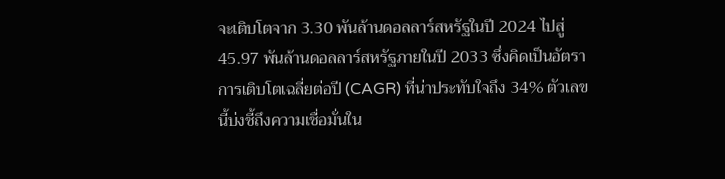จะเติบโตจาก 3.30 พันล้านดอลลาร์สหรัฐในปี 2024 ไปสู่ 45.97 พันล้านดอลลาร์สหรัฐภายในปี 2033 ซึ่งคิดเป็นอัตราการเติบโตเฉลี่ยต่อปี (CAGR) ที่น่าประทับใจถึง 34% ตัวเลขนี้บ่งชี้ถึงความเชื่อมั่นใน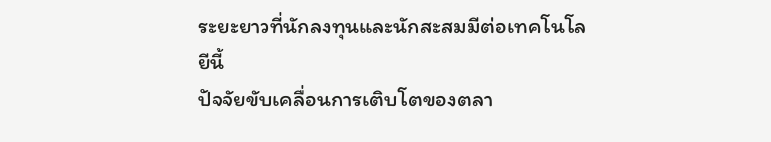ระยะยาวที่นักลงทุนและนักสะสมมีต่อเทคโนโลยีนี้
ปัจจัยขับเคลื่อนการเติบโตของตลา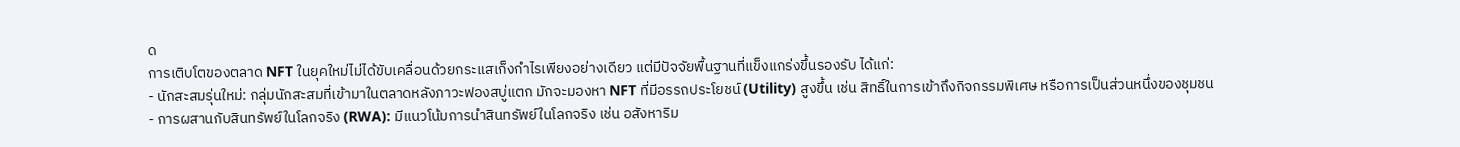ด
การเติบโตของตลาด NFT ในยุคใหม่ไม่ได้ขับเคลื่อนด้วยกระแสเก็งกำไรเพียงอย่างเดียว แต่มีปัจจัยพื้นฐานที่แข็งแกร่งขึ้นรองรับ ได้แก่:
- นักสะสมรุ่นใหม่: กลุ่มนักสะสมที่เข้ามาในตลาดหลังภาวะฟองสบู่แตก มักจะมองหา NFT ที่มีอรรถประโยชน์ (Utility) สูงขึ้น เช่น สิทธิ์ในการเข้าถึงกิจกรรมพิเศษ หรือการเป็นส่วนหนึ่งของชุมชน
- การผสานกับสินทรัพย์ในโลกจริง (RWA): มีแนวโน้มการนำสินทรัพย์ในโลกจริง เช่น อสังหาริม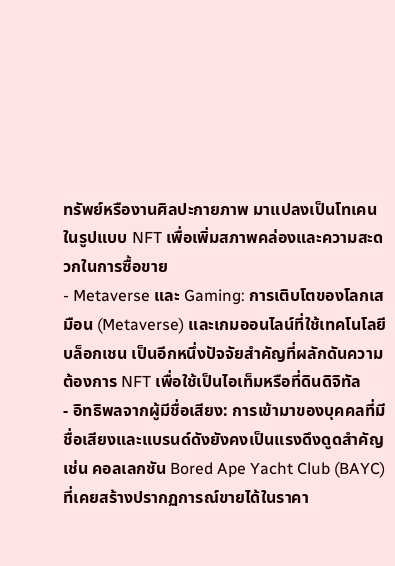ทรัพย์หรืองานศิลปะกายภาพ มาแปลงเป็นโทเคนในรูปแบบ NFT เพื่อเพิ่มสภาพคล่องและความสะดวกในการซื้อขาย
- Metaverse และ Gaming: การเติบโตของโลกเสมือน (Metaverse) และเกมออนไลน์ที่ใช้เทคโนโลยีบล็อกเชน เป็นอีกหนึ่งปัจจัยสำคัญที่ผลักดันความต้องการ NFT เพื่อใช้เป็นไอเท็มหรือที่ดินดิจิทัล
- อิทธิพลจากผู้มีชื่อเสียง: การเข้ามาของบุคคลที่มีชื่อเสียงและแบรนด์ดังยังคงเป็นแรงดึงดูดสำคัญ เช่น คอลเลกชัน Bored Ape Yacht Club (BAYC) ที่เคยสร้างปรากฏการณ์ขายได้ในราคา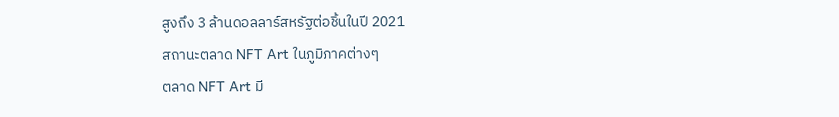สูงถึง 3 ล้านดอลลาร์สหรัฐต่อชิ้นในปี 2021
สถานะตลาด NFT Art ในภูมิภาคต่างๆ
ตลาด NFT Art มี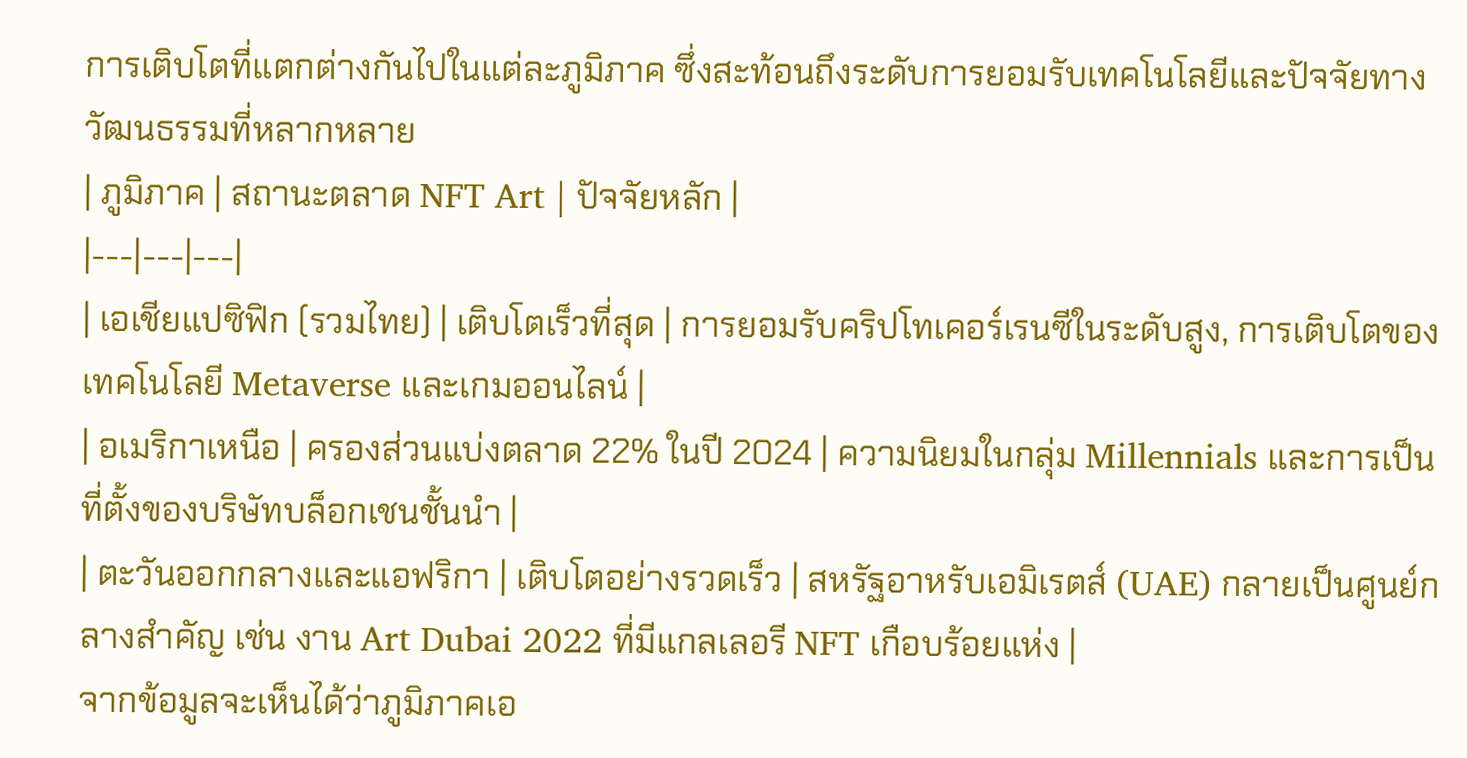การเติบโตที่แตกต่างกันไปในแต่ละภูมิภาค ซึ่งสะท้อนถึงระดับการยอมรับเทคโนโลยีและปัจจัยทางวัฒนธรรมที่หลากหลาย
| ภูมิภาค | สถานะตลาด NFT Art | ปัจจัยหลัก |
|---|---|---|
| เอเชียแปซิฟิก (รวมไทย) | เติบโตเร็วที่สุด | การยอมรับคริปโทเคอร์เรนซีในระดับสูง, การเติบโตของเทคโนโลยี Metaverse และเกมออนไลน์ |
| อเมริกาเหนือ | ครองส่วนแบ่งตลาด 22% ในปี 2024 | ความนิยมในกลุ่ม Millennials และการเป็นที่ตั้งของบริษัทบล็อกเชนชั้นนำ |
| ตะวันออกกลางและแอฟริกา | เติบโตอย่างรวดเร็ว | สหรัฐอาหรับเอมิเรตส์ (UAE) กลายเป็นศูนย์กลางสำคัญ เช่น งาน Art Dubai 2022 ที่มีแกลเลอรี NFT เกือบร้อยแห่ง |
จากข้อมูลจะเห็นได้ว่าภูมิภาคเอ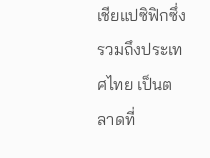เชียแปซิฟิกซึ่งรวมถึงประเทศไทย เป็นตลาดที่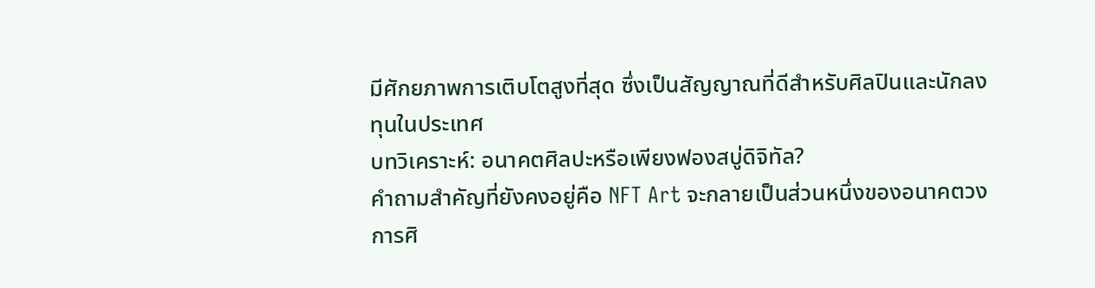มีศักยภาพการเติบโตสูงที่สุด ซึ่งเป็นสัญญาณที่ดีสำหรับศิลปินและนักลงทุนในประเทศ
บทวิเคราะห์: อนาคตศิลปะหรือเพียงฟองสบู่ดิจิทัล?
คำถามสำคัญที่ยังคงอยู่คือ NFT Art จะกลายเป็นส่วนหนึ่งของอนาคตวงการศิ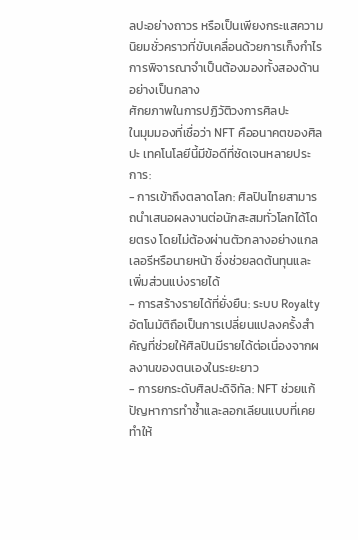ลปะอย่างถาวร หรือเป็นเพียงกระแสความนิยมชั่วคราวที่ขับเคลื่อนด้วยการเก็งกำไร การพิจารณาจำเป็นต้องมองทั้งสองด้านอย่างเป็นกลาง
ศักยภาพในการปฏิวัติวงการศิลปะ
ในมุมมองที่เชื่อว่า NFT คืออนาคตของศิลปะ เทคโนโลยีนี้มีข้อดีที่ชัดเจนหลายประการ:
- การเข้าถึงตลาดโลก: ศิลปินไทยสามารถนำเสนอผลงานต่อนักสะสมทั่วโลกได้โดยตรง โดยไม่ต้องผ่านตัวกลางอย่างแกลเลอรีหรือนายหน้า ซึ่งช่วยลดต้นทุนและเพิ่มส่วนแบ่งรายได้
- การสร้างรายได้ที่ยั่งยืน: ระบบ Royalty อัตโนมัติถือเป็นการเปลี่ยนแปลงครั้งสำคัญที่ช่วยให้ศิลปินมีรายได้ต่อเนื่องจากผลงานของตนเองในระยะยาว
- การยกระดับศิลปะดิจิทัล: NFT ช่วยแก้ปัญหาการทำซ้ำและลอกเลียนแบบที่เคยทำให้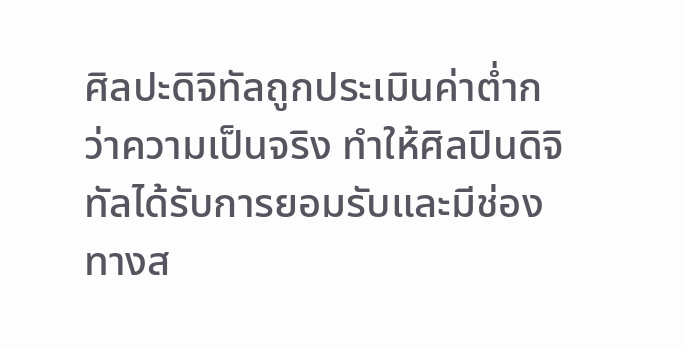ศิลปะดิจิทัลถูกประเมินค่าต่ำกว่าความเป็นจริง ทำให้ศิลปินดิจิทัลได้รับการยอมรับและมีช่องทางส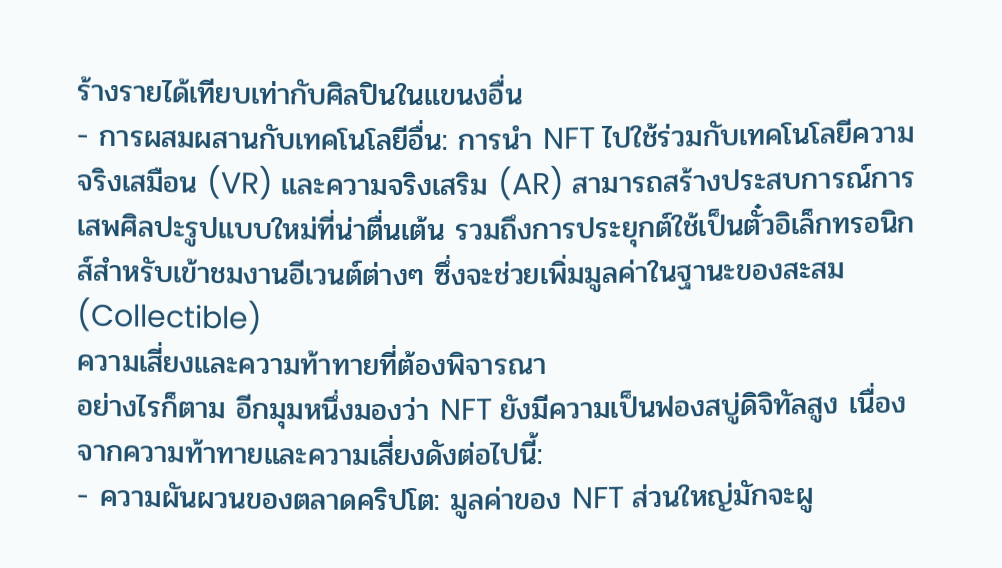ร้างรายได้เทียบเท่ากับศิลปินในแขนงอื่น
- การผสมผสานกับเทคโนโลยีอื่น: การนำ NFT ไปใช้ร่วมกับเทคโนโลยีความจริงเสมือน (VR) และความจริงเสริม (AR) สามารถสร้างประสบการณ์การเสพศิลปะรูปแบบใหม่ที่น่าตื่นเต้น รวมถึงการประยุกต์ใช้เป็นตั๋วอิเล็กทรอนิกส์สำหรับเข้าชมงานอีเวนต์ต่างๆ ซึ่งจะช่วยเพิ่มมูลค่าในฐานะของสะสม (Collectible)
ความเสี่ยงและความท้าทายที่ต้องพิจารณา
อย่างไรก็ตาม อีกมุมหนึ่งมองว่า NFT ยังมีความเป็นฟองสบู่ดิจิทัลสูง เนื่องจากความท้าทายและความเสี่ยงดังต่อไปนี้:
- ความผันผวนของตลาดคริปโต: มูลค่าของ NFT ส่วนใหญ่มักจะผู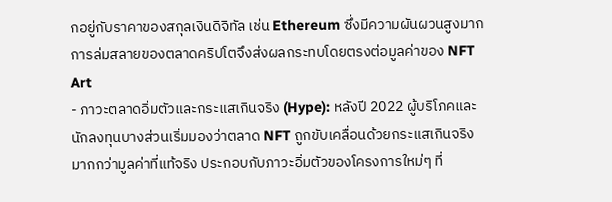กอยู่กับราคาของสกุลเงินดิจิทัล เช่น Ethereum ซึ่งมีความผันผวนสูงมาก การล่มสลายของตลาดคริปโตจึงส่งผลกระทบโดยตรงต่อมูลค่าของ NFT Art
- ภาวะตลาดอิ่มตัวและกระแสเกินจริง (Hype): หลังปี 2022 ผู้บริโภคและนักลงทุนบางส่วนเริ่มมองว่าตลาด NFT ถูกขับเคลื่อนด้วยกระแสเกินจริงมากกว่ามูลค่าที่แท้จริง ประกอบกับภาวะอิ่มตัวของโครงการใหม่ๆ ที่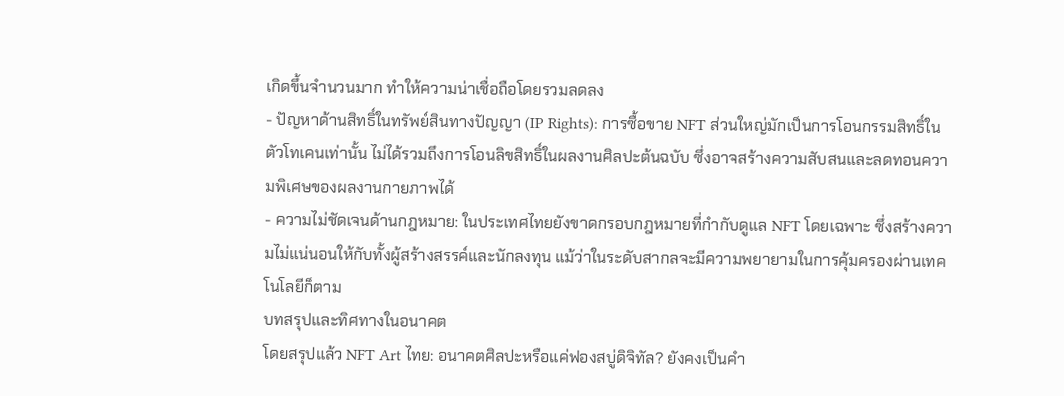เกิดขึ้นจำนวนมาก ทำให้ความน่าเชื่อถือโดยรวมลดลง
- ปัญหาด้านสิทธิ์ในทรัพย์สินทางปัญญา (IP Rights): การซื้อขาย NFT ส่วนใหญ่มักเป็นการโอนกรรมสิทธิ์ในตัวโทเคนเท่านั้น ไม่ได้รวมถึงการโอนลิขสิทธิ์ในผลงานศิลปะต้นฉบับ ซึ่งอาจสร้างความสับสนและลดทอนความพิเศษของผลงานกายภาพได้
- ความไม่ชัดเจนด้านกฎหมาย: ในประเทศไทยยังขาดกรอบกฎหมายที่กำกับดูแล NFT โดยเฉพาะ ซึ่งสร้างความไม่แน่นอนให้กับทั้งผู้สร้างสรรค์และนักลงทุน แม้ว่าในระดับสากลจะมีความพยายามในการคุ้มครองผ่านเทคโนโลยีก็ตาม
บทสรุปและทิศทางในอนาคต
โดยสรุปแล้ว NFT Art ไทย: อนาคตศิลปะหรือแค่ฟองสบู่ดิจิทัล? ยังคงเป็นคำ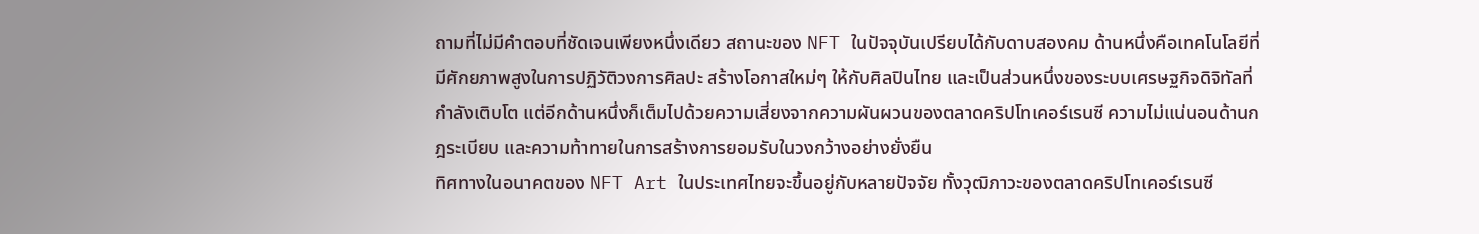ถามที่ไม่มีคำตอบที่ชัดเจนเพียงหนึ่งเดียว สถานะของ NFT ในปัจจุบันเปรียบได้กับดาบสองคม ด้านหนึ่งคือเทคโนโลยีที่มีศักยภาพสูงในการปฏิวัติวงการศิลปะ สร้างโอกาสใหม่ๆ ให้กับศิลปินไทย และเป็นส่วนหนึ่งของระบบเศรษฐกิจดิจิทัลที่กำลังเติบโต แต่อีกด้านหนึ่งก็เต็มไปด้วยความเสี่ยงจากความผันผวนของตลาดคริปโทเคอร์เรนซี ความไม่แน่นอนด้านกฎระเบียบ และความท้าทายในการสร้างการยอมรับในวงกว้างอย่างยั่งยืน
ทิศทางในอนาคตของ NFT Art ในประเทศไทยจะขึ้นอยู่กับหลายปัจจัย ทั้งวุฒิภาวะของตลาดคริปโทเคอร์เรนซี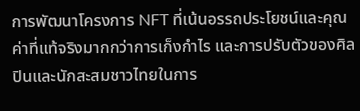การพัฒนาโครงการ NFT ที่เน้นอรรถประโยชน์และคุณค่าที่แท้จริงมากกว่าการเก็งกำไร และการปรับตัวของศิลปินและนักสะสมชาวไทยในการ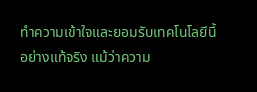ทำความเข้าใจและยอมรับเทคโนโลยีนี้อย่างแท้จริง แม้ว่าความ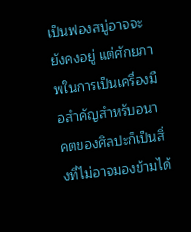เป็นฟองสบู่อาจจะยังคงอยู่ แต่ศักยภาพในการเป็นเครื่องมือสำคัญสำหรับอนาคตของศิลปะก็เป็นสิ่งที่ไม่อาจมองข้ามได้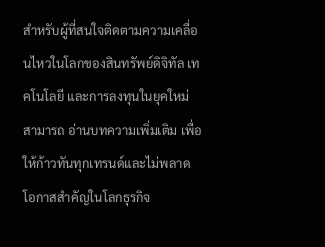สำหรับผู้ที่สนใจติดตามความเคลื่อนไหวในโลกของสินทรัพย์ดิจิทัล เทคโนโลยี และการลงทุนในยุคใหม่ สามารถ อ่านบทความเพิ่มเติม เพื่อให้ก้าวทันทุกเทรนด์และไม่พลาดโอกาสสำคัญในโลกธุรกิจ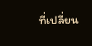ที่เปลี่ยน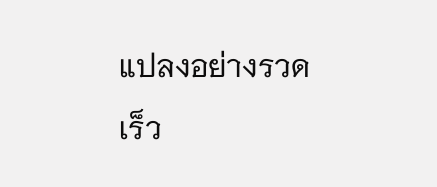แปลงอย่างรวดเร็ว